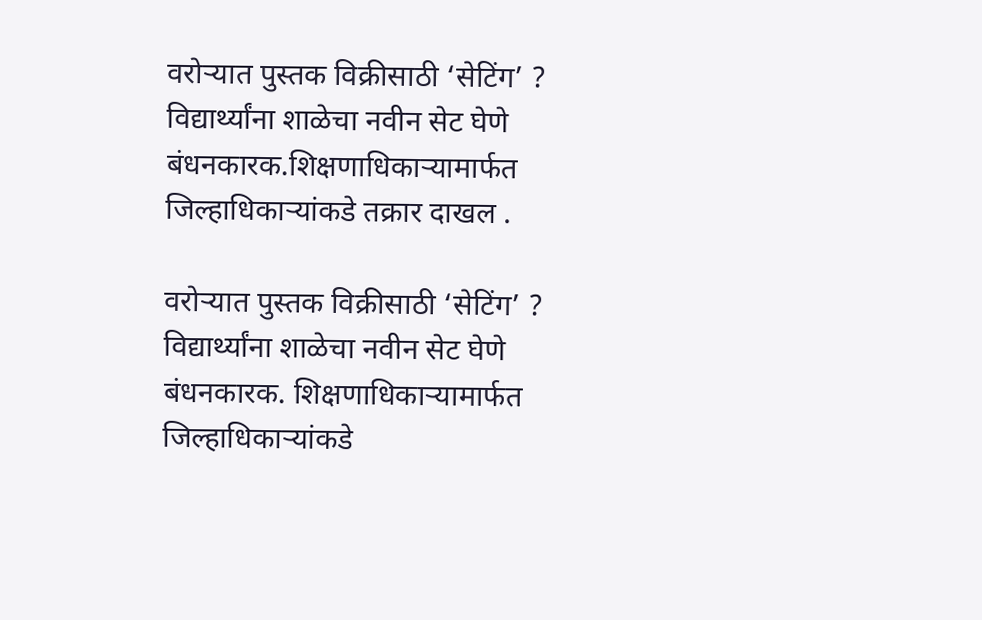वरोऱ्यात पुस्तक विक्रीसाठी ‘सेटिंग’ ? विद्यार्थ्यांना शाळेचा नवीन सेट घेणे बंधनकारक.शिक्षणाधिकाऱ्यामार्फत जिल्हाधिकाऱ्यांकडे तक्रार दाखल .

वरोऱ्यात पुस्तक विक्रीसाठी ‘सेटिंग’ ? विद्यार्थ्यांना शाळेचा नवीन सेट घेणे बंधनकारक. शिक्षणाधिकाऱ्यामार्फत जिल्हाधिकाऱ्यांकडे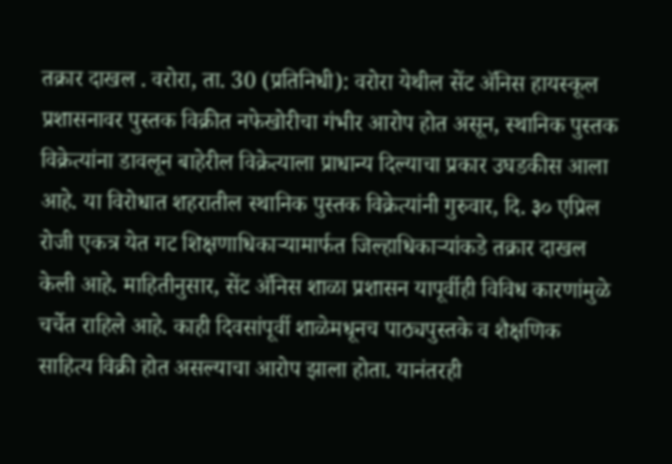तक्रार दाखल . वरोरा, ता. 30 (प्रतिनिधी): वरोरा येथील सेंट ॲनिस हायस्कूल प्रशासनावर पुस्तक विक्रीत नफेखोरीचा गंभीर आरोप होत असून, स्थानिक पुस्तक विक्रेत्यांना डावलून बाहेरील विक्रेत्याला प्राधान्य दिल्याचा प्रकार उघडकीस आला आहे. या विरोधात शहरातील स्थानिक पुस्तक विक्रेत्यांनी गुरुवार, दि. ३० एप्रिल रोजी एकत्र येत गट शिक्षणाधिकाऱ्यामार्फत जिल्हाधिकाऱ्यांकडे तक्रार दाखल केली आहे. माहितीनुसार, सेंट ॲनिस शाळा प्रशासन यापूर्वीही विविध कारणांमुळे चर्चेत राहिले आहे. काही दिवसांपूर्वी शाळेमधूनच पाठ्यपुस्तके व शैक्षणिक साहित्य विक्री होत असल्याचा आरोप झाला होता. यानंतरही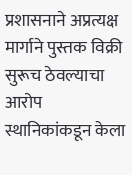प्रशासनाने अप्रत्यक्ष मार्गाने पुस्तक विक्री सुरूच ठेवल्याचा आरोप स्थानिकांकडून केला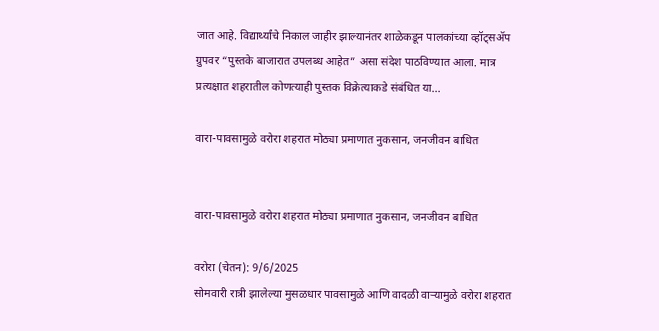जात आहे. विद्यार्थ्यांचे निकाल जाहीर झाल्यानंतर शाळेकडून पालकांच्या व्हॉट्सॲप ग्रुपवर “पुस्तके बाजारात उपलब्ध आहेत” असा संदेश पाठविण्यात आला. मात्र प्रत्यक्षात शहरातील कोणत्याही पुस्तक विक्रेत्याकडे संबंधित या...

वारा-पावसामुळे वरोरा शहरात मोठ्या प्रमाणात नुकसान, जनजीवन बाधित


वारा-पावसामुळे वरोरा शहरात मोठ्या प्रमाणात नुकसान, जनजीवन बाधित

वरोरा (चेतन): 9/6/2025
सोमवारी रात्री झालेल्या मुसळधार पावसामुळे आणि वादळी वाऱ्यामुळे वरोरा शहरात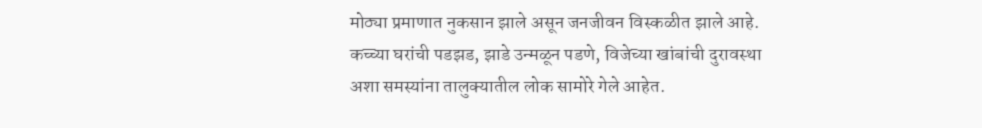मोठ्या प्रमाणात नुकसान झाले असून जनजीवन विस्कळीत झाले आहे. कच्च्या घरांची पडझड, झाडे उन्मळून पडणे, विजेच्या खांबांची दुरावस्था अशा समस्यांना तालुक्यातील लोक सामोरे गेले आहेत.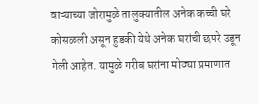वाऱ्याच्या जोरामुळे तालुक्यातील अनेक कच्ची घरे कोसळली असून हुडकी येथे अनेक घरांची छपरे उडून गेली आहेत. यामुळे गरीब घरांना मोठ्या प्रमाणात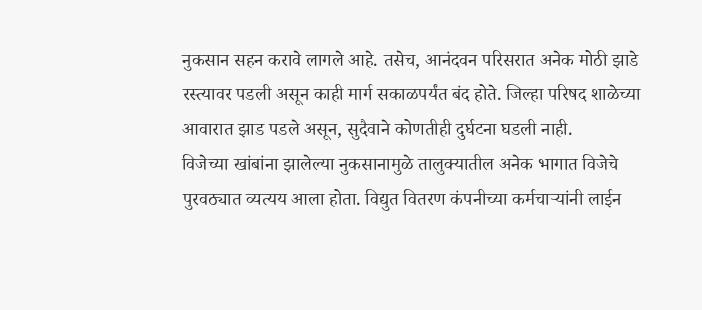नुकसान सहन करावे लागले आहे. तसेच, आनंदवन परिसरात अनेक मोठी झाडे रस्त्यावर पडली असून काही मार्ग सकाळपर्यंत बंद होते. जिल्हा परिषद शाळेच्या आवारात झाड पडले असून, सुदैवाने कोणतीही दुर्घटना घडली नाही.
विजेच्या खांबांना झालेल्या नुकसानामुळे तालुक्यातील अनेक भागात विजेचे पुरवठ्यात व्यत्यय आला होता. विद्युत वितरण कंपनीच्या कर्मचाऱ्यांनी लाईन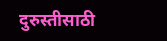दुरुस्तीसाठी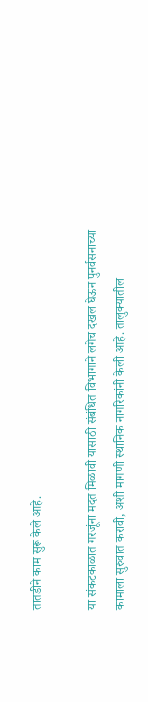तातडीने काम सुरू केले आहे.

या संकटकाळात गरजूंना मदत मिळावी यासाठी संबंधित विभागाने लगेच दखल घेऊन पुनर्वसनाच्या कामाला सुरुवात करावी, अशी मागणी स्थानिक नागरिकांनी केली आहे. तालुक्यातील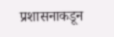प्रशासनाकडून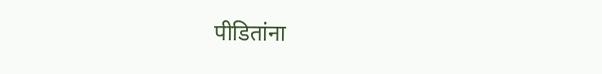पीडितांना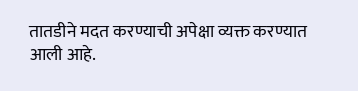तातडीने मदत करण्याची अपेक्षा व्यक्त करण्यात आली आहे.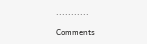...........

Comments